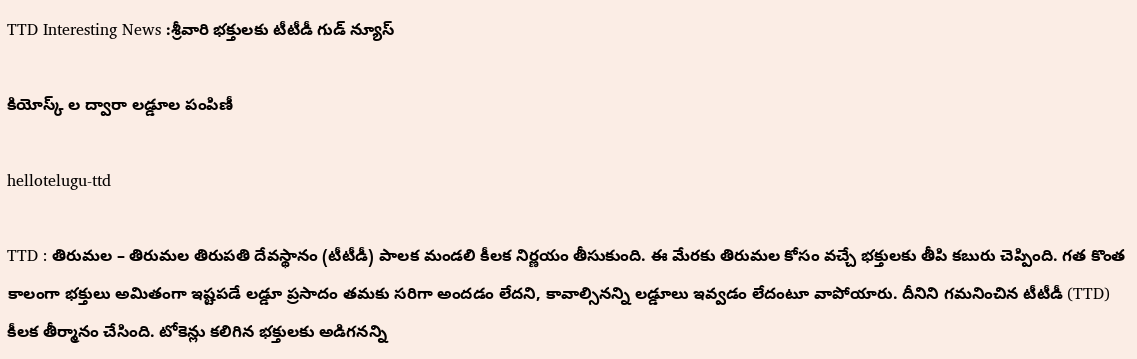TTD Interesting News :శ్రీ‌వారి భ‌క్తుల‌కు టీటీడీ గుడ్ న్యూస్

కియోస్క్ ల ద్వారా ల‌డ్డూల పంపిణీ

hellotelugu-ttd

TTD : తిరుమ‌ల – తిరుమ‌ల తిరుప‌తి దేవ‌స్థానం (టీటీడీ) పాల‌క మండ‌లి కీల‌క నిర్ణ‌యం తీసుకుంది. ఈ మేర‌కు తిరుమ‌ల కోసం వ‌చ్చే భ‌క్తుల‌కు తీపి క‌బురు చెప్పింది. గ‌త కొంత కాలంగా భ‌క్తులు అమితంగా ఇష్ట‌ప‌డే ల‌డ్డూ ప్రసాదం త‌మ‌కు స‌రిగా అంద‌డం లేద‌ని, కావాల్సినన్ని ల‌డ్డూలు ఇవ్వ‌డం లేదంటూ వాపోయారు. దీనిని గ‌మ‌నించిన టీటీడీ (TTD) కీల‌క తీర్మానం చేసింది. టోకెన్లు క‌లిగిన భ‌క్తుల‌కు అడిగ‌న‌న్ని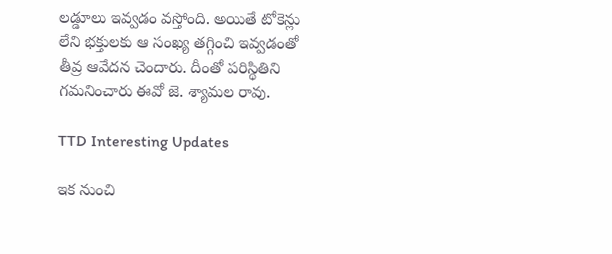ల‌డ్డూలు ఇవ్వ‌డం వ‌స్తోంది. అయితే టోకెన్లు లేని భ‌క్తుల‌కు ఆ సంఖ్య త‌గ్గించి ఇవ్వ‌డంతో తీవ్ర ఆవేద‌న చెందారు. దీంతో ప‌రిస్థితిని గ‌మ‌నించారు ఈవో జె. శ్యామ‌ల రావు.

TTD Interesting Updates

ఇక నుంచి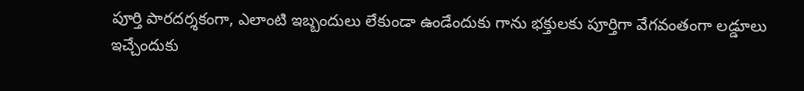పూర్తి పార‌ద‌ర్శ‌కంగా, ఎలాంటి ఇబ్బందులు లేకుండా ఉండేందుకు గాను భ‌క్తుల‌కు పూర్తిగా వేగవంతంగా ల‌డ్డూలు ఇచ్చేందుకు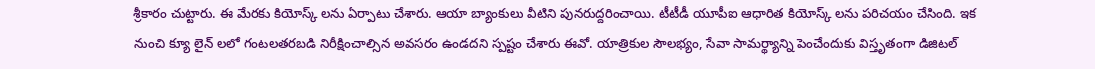శ్రీ‌కారం చుట్టారు. ఈ మేర‌కు కియోస్క్ ల‌ను ఏర్పాటు చేశారు. ఆయా బ్యాంకులు వీటిని పున‌రుద్ద‌రించాయి. టీటీడీ యూపీఐ ఆధారిత కియోస్క్ ల‌ను ప‌రిచ‌యం చేసింది. ఇక నుంచి క్యూ లైన్ ల‌లో గంట‌ల‌త‌ర‌బ‌డి నిరీక్షించాల్సిన అవ‌స‌రం ఉండ‌ద‌ని స్ప‌ష్టం చేశారు ఈవో. యాత్రికుల సౌల‌భ్యం, సేవా సామ‌ర్థ్యాన్ని పెంచేందుకు విస్తృతంగా డిజిట‌ల్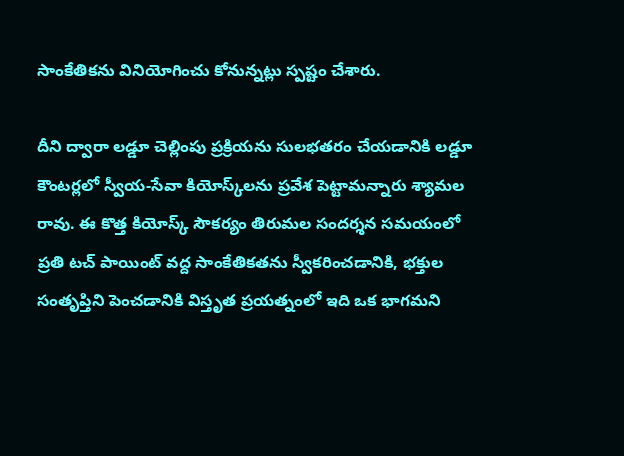సాంకేతిక‌ను వినియోగించు కోనున్న‌ట్లు స్ప‌ష్టం చేశారు.

దీని ద్వారా లడ్డూ చెల్లింపు ప్రక్రియను సులభతరం చేయడానికి లడ్డూ కౌంటర్లలో స్వీయ-సేవా కియోస్క్‌లను ప్రవేశ పెట్టామ‌న్నారు శ్యామ‌ల రావు. ఈ కొత్త కియోస్క్ సౌకర్యం తిరుమల సందర్శన సమయంలో ప్రతి టచ్ పాయింట్ వద్ద సాంకేతికతను స్వీకరించడానికి, భక్తుల సంతృప్తిని పెంచడానికి విస్తృత ప్రయత్నంలో ఇది ఒక భాగ‌మ‌ని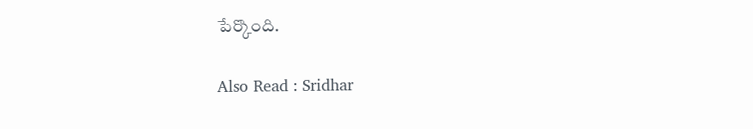పేర్కొంది.

Also Read : Sridhar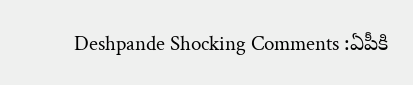Deshpande Shocking Comments :ఏపీకి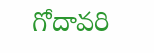గోదావ‌రి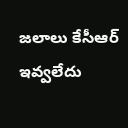జలాలు కేసీఆర్ ఇవ్వ‌లేదు